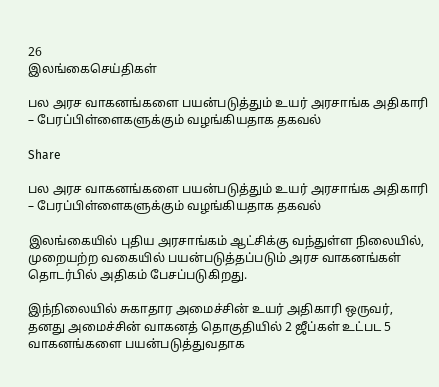26
இலங்கைசெய்திகள்

பல அரச வாகனங்களை பயன்படுத்தும் உயர் அரசாங்க அதிகாரி – பேரப்பிள்ளைகளுக்கும் வழங்கியதாக தகவல்

Share

பல அரச வாகனங்களை பயன்படுத்தும் உயர் அரசாங்க அதிகாரி – பேரப்பிள்ளைகளுக்கும் வழங்கியதாக தகவல்

இலங்கையில் புதிய அரசாங்கம் ஆட்சிக்கு வந்துள்ள நிலையில், முறையற்ற வகையில் பயன்படுத்தப்படும் அரச வாகனங்கள் தொடர்பில் அதிகம் பேசப்படுகிறது.

இந்நிலையில் சுகாதார அமைச்சின் உயர் அதிகாரி ஒருவர், தனது அமைச்சின் வாகனத் தொகுதியில் 2 ஜீப்கள் உட்பட 5 வாகனங்களை பயன்படுத்துவதாக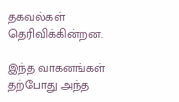தகவல்கள் தெரிவிக்கின்றன.

இந்த வாகனங்கள் தற்போது அந்த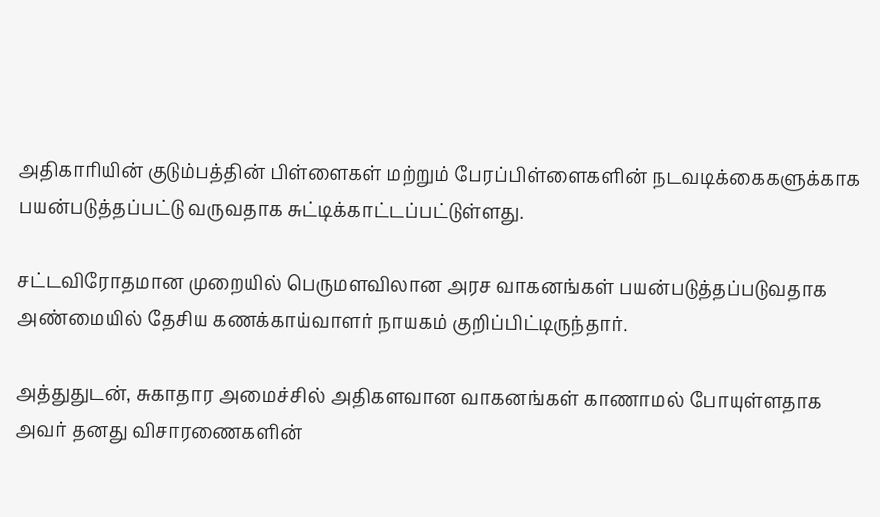அதிகாரியின் குடும்பத்தின் பிள்ளைகள் மற்றும் பேரப்பிள்ளைகளின் நடவடிக்கைகளுக்காக பயன்படுத்தப்பட்டு வருவதாக சுட்டிக்காட்டப்பட்டுள்ளது.

சட்டவிரோதமான முறையில் பெருமளவிலான அரச வாகனங்கள் பயன்படுத்தப்படுவதாக அண்மையில் தேசிய கணக்காய்வாளர் நாயகம் குறிப்பிட்டிருந்தார்.

அத்துதுடன், சுகாதார அமைச்சில் அதிகளவான வாகனங்கள் காணாமல் போயுள்ளதாக அவர் தனது விசாரணைகளின்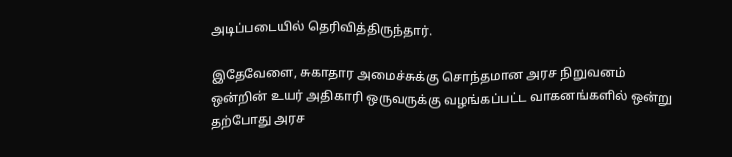அடிப்படையில் தெரிவித்திருந்தார்.

இதேவேளை, சுகாதார அமைச்சுக்கு சொந்தமான அரச நிறுவனம் ஒன்றின் உயர் அதிகாரி ஒருவருக்கு வழங்கப்பட்ட வாகனங்களில் ஒன்று தற்போது அரச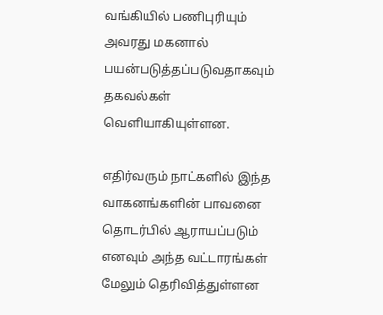வங்கியில் பணிபுரியும் அவரது மகனால் பயன்படுத்தப்படுவதாகவும் தகவல்கள் வெளியாகியுள்ளன.

எதிர்வரும் நாட்களில் இந்த வாகனங்களின் பாவனை தொடர்பில் ஆராயப்படும் எனவும் அந்த வட்டாரங்கள் மேலும் தெரிவித்துள்ளன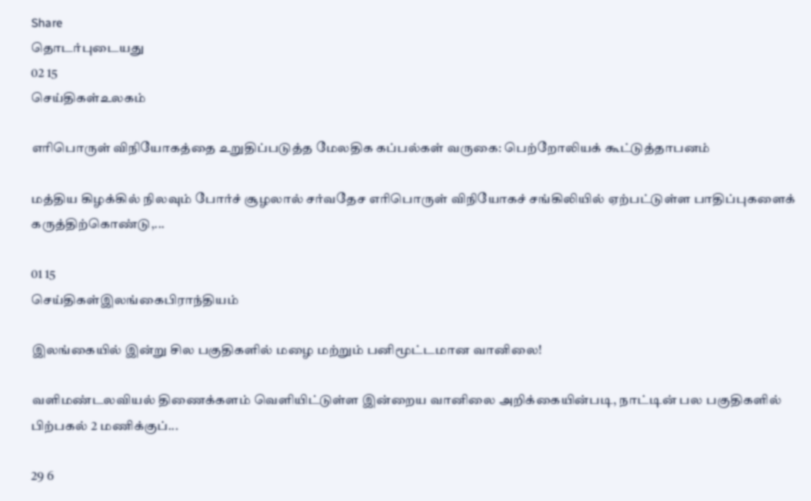Share
தொடர்புடையது
02 15
செய்திகள்உலகம்

எரிபொருள் விநியோகத்தை உறுதிப்படுத்த மேலதிக கப்பல்கள் வருகை: பெற்றோலியக் கூட்டுத்தாபனம்

மத்திய கிழக்கில் நிலவும் போர்ச் சூழலால் சர்வதேச எரிபொருள் விநியோகச் சங்கிலியில் ஏற்பட்டுள்ள பாதிப்புகளைக் கருத்திற்கொண்டு,...

01 15
செய்திகள்இலங்கைபிராந்தியம்

இலங்கையில் இன்று சில பகுதிகளில் மழை மற்றும் பனிமூட்டமான வானிலை!

வளிமண்டலவியல் திணைக்களம் வெளியிட்டுள்ள இன்றைய வானிலை அறிக்கையின்படி, நாட்டின் பல பகுதிகளில் பிற்பகல் 2 மணிக்குப்...

29 6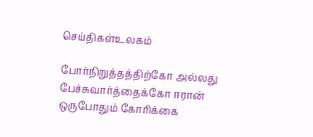செய்திகள்உலகம்

போர்நிறுத்தத்திற்கோ அல்லது பேச்சுவார்த்தைக்கோ ஈரான் ஒருபோதும் கோரிக்கை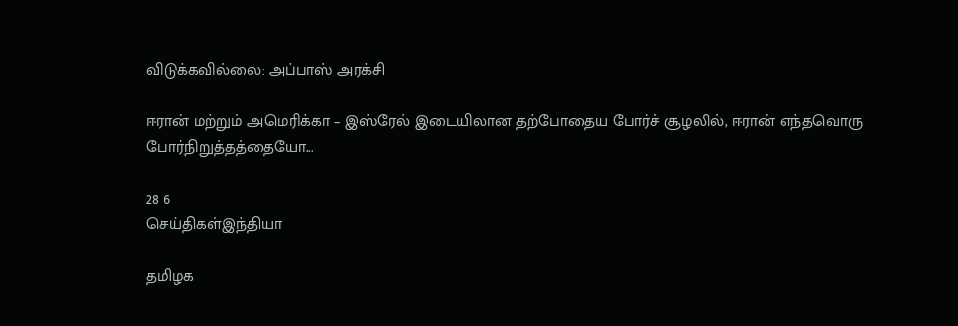விடுக்கவில்லை: அப்பாஸ் அரக்சி

ஈரான் மற்றும் அமெரிக்கா – இஸ்ரேல் இடையிலான தற்போதைய போர்ச் சூழலில், ஈரான் எந்தவொரு போர்நிறுத்தத்தையோ...

28 6
செய்திகள்இந்தியா

தமிழக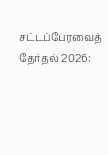சட்டப்பேரவைத் தேர்தல் 2026: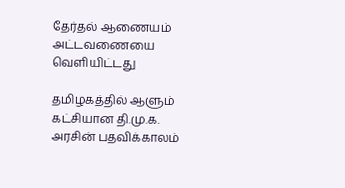தேர்தல் ஆணையம் அட்டவணையை வெளியிட்டது

தமிழகத்தில் ஆளும் கட்சியான தி.மு.க. அரசின் பதவிக்காலம்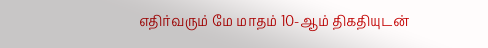எதிர்வரும் மே மாதம் 10-ஆம் திகதியுடன்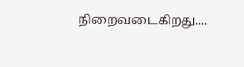நிறைவடைகிறது....